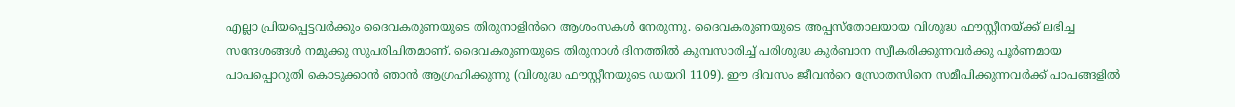എല്ലാ പ്രിയപ്പെട്ടവർക്കും ദൈവകരുണയുടെ തിരുനാളിൻറെ ആശംസകൾ നേരുന്നു. ദൈവകരുണയുടെ അപ്പസ്തോലയായ വിശുദ്ധ ഫൗസ്റ്റീനയ്ക്ക് ലഭിച്ച സന്ദേശങ്ങൾ നമുക്കു സുപരിചിതമാണ്. ദൈവകരുണയുടെ തിരുനാൾ ദിനത്തിൽ കുമ്പസാരിച്ച് പരിശുദ്ധ കുർബാന സ്വീകരിക്കുന്നവർക്കു പൂർണമായ പാപപ്പൊറുതി കൊടുക്കാൻ ഞാൻ ആഗ്രഹിക്കുന്നു (വിശുദ്ധ ഫൗസ്റ്റീനയുടെ ഡയറി 1109). ഈ ദിവസം ജീവൻറെ സ്രോതസിനെ സമീപിക്കുന്നവർക്ക് പാപങ്ങളിൽ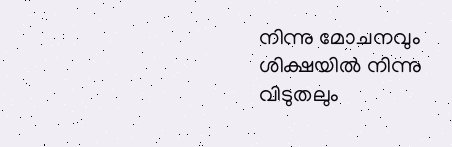നിന്നു മോചനവും ശിക്ഷയിൽ നിന്നു വിടുതലും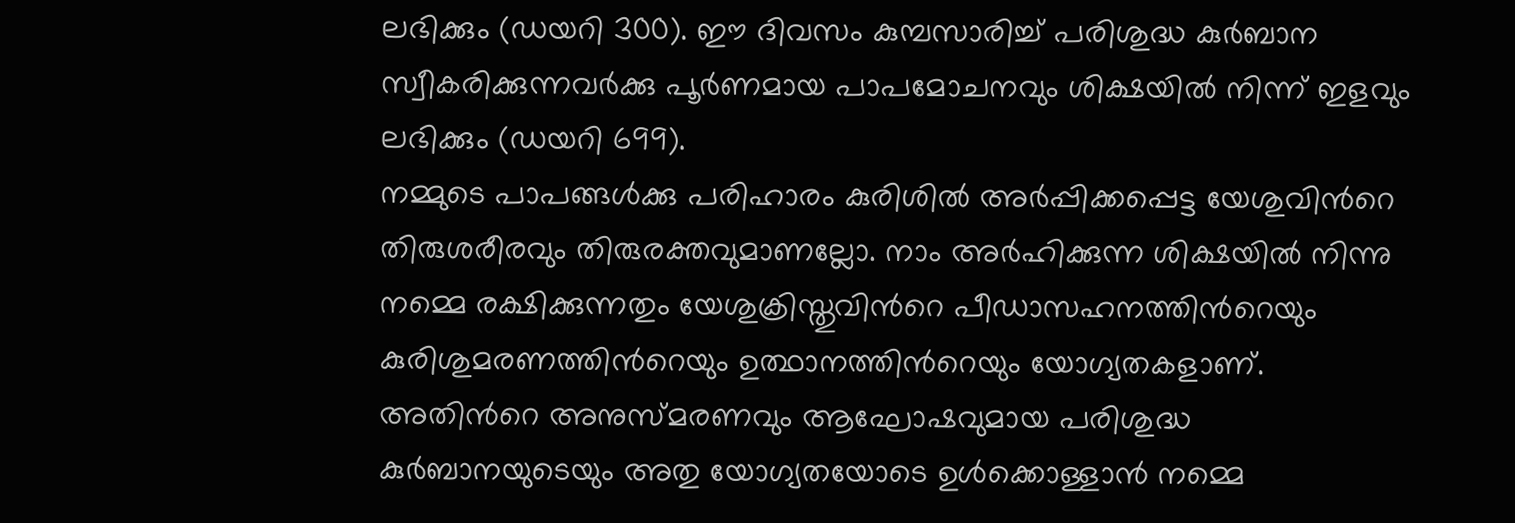ലഭിക്കും (ഡയറി 300). ഈ ദിവസം കുമ്പസാരിച്ച് പരിശുദ്ധ കുർബാന സ്വീകരിക്കുന്നവർക്കു പൂർണമായ പാപമോചനവും ശിക്ഷയിൽ നിന്ന് ഇളവും ലഭിക്കും (ഡയറി 699).
നമ്മുടെ പാപങ്ങൾക്കു പരിഹാരം കുരിശിൽ അർപ്പിക്കപ്പെട്ട യേശുവിൻറെ തിരുശരീരവും തിരുരക്തവുമാണല്ലോ. നാം അർഹിക്കുന്ന ശിക്ഷയിൽ നിന്നു നമ്മെ രക്ഷിക്കുന്നതും യേശുക്രിസ്തുവിൻറെ പീഡാസഹനത്തിൻറെയും കുരിശുമരണത്തിൻറെയും ഉത്ഥാനത്തിൻറെയും യോഗ്യതകളാണ്.
അതിൻറെ അനുസ്മരണവും ആഘോഷവുമായ പരിശുദ്ധ കുർബാനയുടെയും അതു യോഗ്യതയോടെ ഉൾക്കൊള്ളാൻ നമ്മെ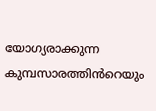യോഗ്യരാക്കുന്ന കുമ്പസാരത്തിൻറെയും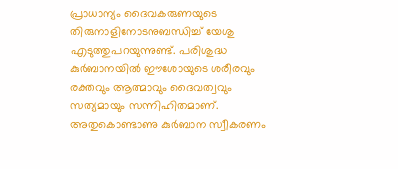പ്രാധാന്യം ദൈവകരുണയുടെ തിരുനാളിനോടനുബന്ധിച്ച് യേശു എടുത്തുപറയുന്നുണ്ട്. പരിശുദ്ധ കുർബാനയിൽ ഈശോയുടെ ശരീരവും രക്തവും ആത്മാവും ദൈവത്വവും സത്യമായും സന്നിഹിതമാണ്. അതുകൊണ്ടാണു കുർബാന സ്വീകരണം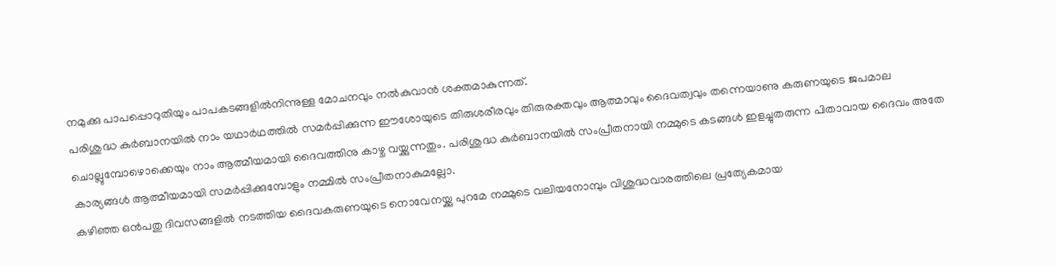നമുക്കു പാപപ്പൊറുതിയും പാപകടങ്ങളിൽനിന്നുള്ള മോചനവും നൽകുവാൻ ശക്തമാകുന്നത്.
പരിശുദ്ധ കുർബാനയിൽ നാം യഥാർഥത്തിൽ സമർപ്പിക്കുന്ന ഈശോയുടെ തിരുശരീരവും തിരുരക്തവും ആത്മാവും ദൈവത്വവും തന്നെയാണു കരുണയുടെ ജപമാല ചൊല്ലുമ്പോഴൊക്കെയും നാം ആത്മീയമായി ദൈവത്തിനു കാഴ്ച വയ്ക്കുന്നതും. പരിശുദ്ധ കുർബാനയിൽ സംപ്രീതനായി നമ്മുടെ കടങ്ങൾ ഇളച്ചുതരുന്ന പിതാവായ ദൈവം അതേ കാര്യങ്ങൾ ആത്മീയമായി സമർപ്പിക്കുമ്പോളും നമ്മിൽ സംപ്രീതനാകുമല്ലോ.
കഴിഞ്ഞ ഒൻപതു ദിവസങ്ങളിൽ നടത്തിയ ദൈവകരുണയുടെ നൊവേനയ്ക്കു പുറമേ നമ്മുടെ വലിയനോമ്പും വിശുദ്ധവാരത്തിലെ പ്രത്യേകമായ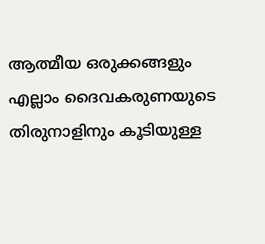ആത്മീയ ഒരുക്കങ്ങളും എല്ലാം ദൈവകരുണയുടെ തിരുനാളിനും കൂടിയുള്ള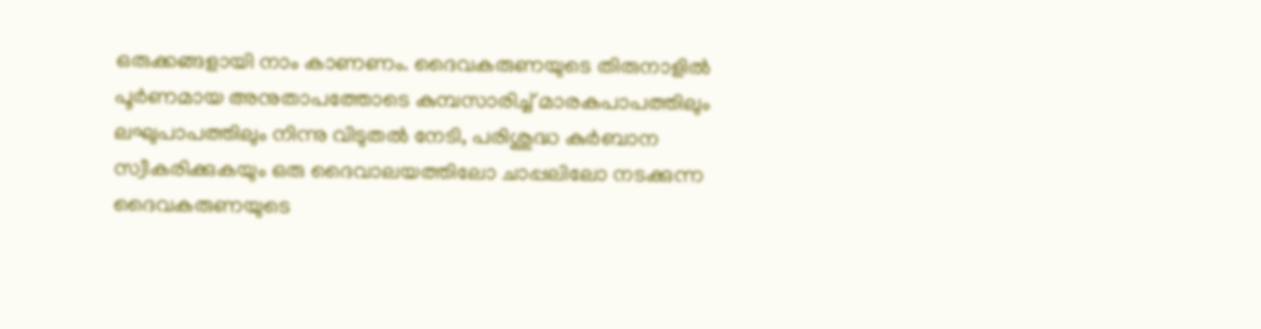ഒരുക്കങ്ങളായി നാം കാണണം. ദൈവകരുണയുടെ തിരുനാളിൽ പൂർണമായ അനുതാപത്തോടെ കുമ്പസാരിച്ച് മാരകപാപത്തിലും ലഘുപാപത്തിലും നിന്നു വിടുതൽ നേടി, പരിശുദ്ധ കുർബാന സ്വീകരിക്കുകയും ഒരു ദൈവാലയത്തിലോ ചാപ്പലിലോ നടക്കുന്ന ദൈവകരുണയുടെ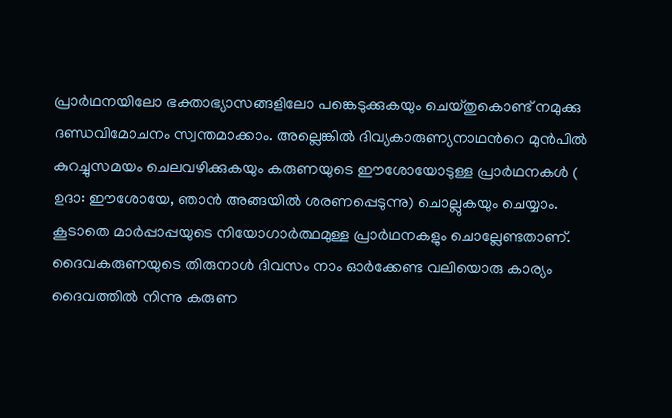പ്രാർഥനയിലോ ഭക്താഭ്യാസങ്ങളിലോ പങ്കെടുക്കുകയും ചെയ്തുകൊണ്ട് നമുക്കു ദണ്ഡവിമോചനം സ്വന്തമാക്കാം. അല്ലെങ്കിൽ ദിവ്യകാരുണ്യനാഥൻറെ മുൻപിൽ കുറച്ചുസമയം ചെലവഴിക്കുകയും കരുണയുടെ ഈശോയോടുള്ള പ്രാർഥനകൾ ( ഉദാ: ഈശോയേ, ഞാൻ അങ്ങയിൽ ശരണപ്പെടുന്നു) ചൊല്ലുകയും ചെയ്യാം. കൂടാതെ മാർപ്പാപ്പയുടെ നിയോഗാർത്ഥമുള്ള പ്രാർഥനകളും ചൊല്ലേണ്ടതാണ്.
ദൈവകരുണയുടെ തിരുനാൾ ദിവസം നാം ഓർക്കേണ്ട വലിയൊരു കാര്യം ദൈവത്തിൽ നിന്നു കരുണ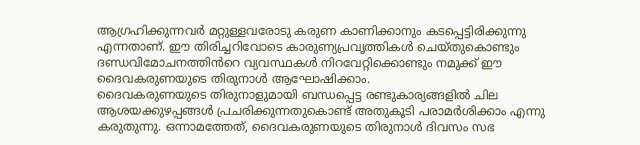ആഗ്രഹിക്കുന്നവർ മറ്റുള്ളവരോടു കരുണ കാണിക്കാനും കടപ്പെട്ടിരിക്കുന്നു എന്നതാണ്. ഈ തിരിച്ചറിവോടെ കാരുണ്യപ്രവൃത്തികൾ ചെയ്തുകൊണ്ടും ദണ്ഡവിമോചനത്തിൻറെ വ്യവസ്ഥകൾ നിറവേറ്റിക്കൊണ്ടും നമുക്ക് ഈ ദൈവകരുണയുടെ തിരുനാൾ ആഘോഷിക്കാം.
ദൈവകരുണയുടെ തിരുനാളുമായി ബന്ധപ്പെട്ട രണ്ടുകാര്യങ്ങളിൽ ചില ആശയക്കുഴപ്പങ്ങൾ പ്രചരിക്കുന്നതുകൊണ്ട് അതുകൂടി പരാമർശിക്കാം എന്നു കരുതുന്നു. ഒന്നാമത്തേത്, ദൈവകരുണയുടെ തിരുനാൾ ദിവസം സഭ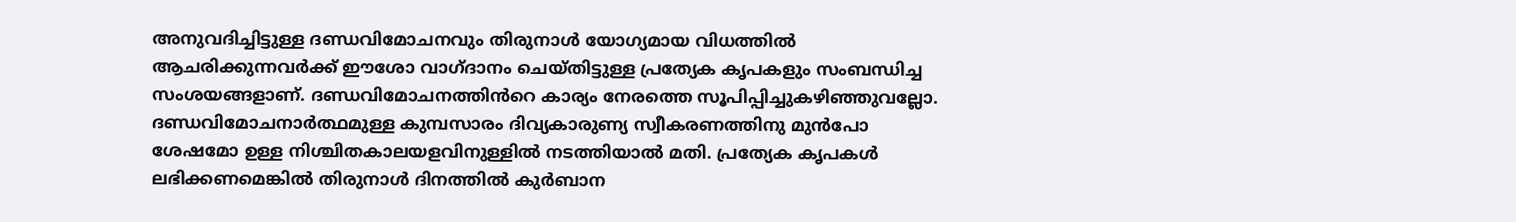അനുവദിച്ചിട്ടുള്ള ദണ്ഡവിമോചനവും തിരുനാൾ യോഗ്യമായ വിധത്തിൽ ആചരിക്കുന്നവർക്ക് ഈശോ വാഗ്ദാനം ചെയ്തിട്ടുള്ള പ്രത്യേക കൃപകളും സംബന്ധിച്ച സംശയങ്ങളാണ്. ദണ്ഡവിമോചനത്തിൻറെ കാര്യം നേരത്തെ സൂപിപ്പിച്ചുകഴിഞ്ഞുവല്ലോ. ദണ്ഡവിമോചനാർത്ഥമുള്ള കുമ്പസാരം ദിവ്യകാരുണ്യ സ്വീകരണത്തിനു മുൻപോ ശേഷമോ ഉള്ള നിശ്ചിതകാലയളവിനുള്ളിൽ നടത്തിയാൽ മതി. പ്രത്യേക കൃപകൾ ലഭിക്കണമെങ്കിൽ തിരുനാൾ ദിനത്തിൽ കുർബാന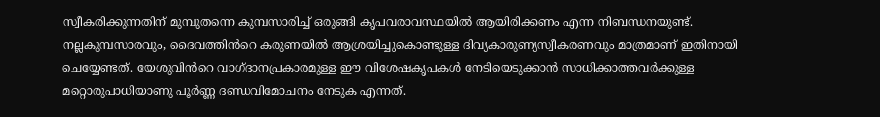സ്വീകരിക്കുന്നതിന് മുമ്പുതന്നെ കുമ്പസാരിച്ച് ഒരുങ്ങി കൃപവരാവസ്ഥയിൽ ആയിരിക്കണം എന്ന നിബന്ധനയുണ്ട്. നല്ലകുമ്പസാരവും, ദൈവത്തിൻറെ കരുണയിൽ ആശ്രയിച്ചുകൊണ്ടുള്ള ദിവ്യകാരുണ്യസ്വീകരണവും മാത്രമാണ് ഇതിനായി ചെയ്യേണ്ടത്. യേശുവിൻറെ വാഗ്ദാനപ്രകാരമുള്ള ഈ വിശേഷകൃപകൾ നേടിയെടുക്കാൻ സാധിക്കാത്തവർക്കുള്ള മറ്റൊരുപാധിയാണു പൂർണ്ണ ദണ്ഡവിമോചനം നേടുക എന്നത്.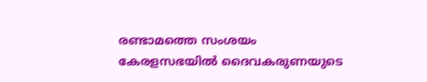രണ്ടാമത്തെ സംശയം കേരളസഭയിൽ ദൈവകരുണയുടെ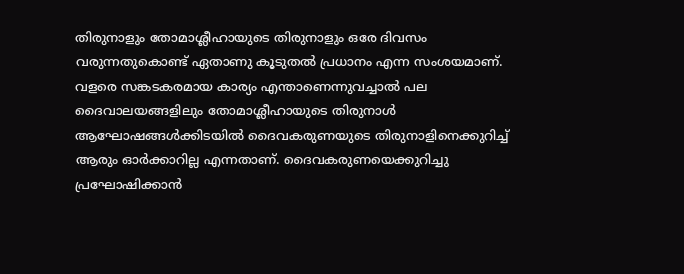തിരുനാളും തോമാശ്ലീഹായുടെ തിരുനാളും ഒരേ ദിവസം വരുന്നതുകൊണ്ട് ഏതാണു കൂടുതൽ പ്രധാനം എന്ന സംശയമാണ്. വളരെ സങ്കടകരമായ കാര്യം എന്താണെന്നുവച്ചാൽ പല ദൈവാലയങ്ങളിലും തോമാശ്ലീഹായുടെ തിരുനാൾ ആഘോഷങ്ങൾക്കിടയിൽ ദൈവകരുണയുടെ തിരുനാളിനെക്കുറിച്ച് ആരും ഓർക്കാറില്ല എന്നതാണ്. ദൈവകരുണയെക്കുറിച്ചു പ്രഘോഷിക്കാൻ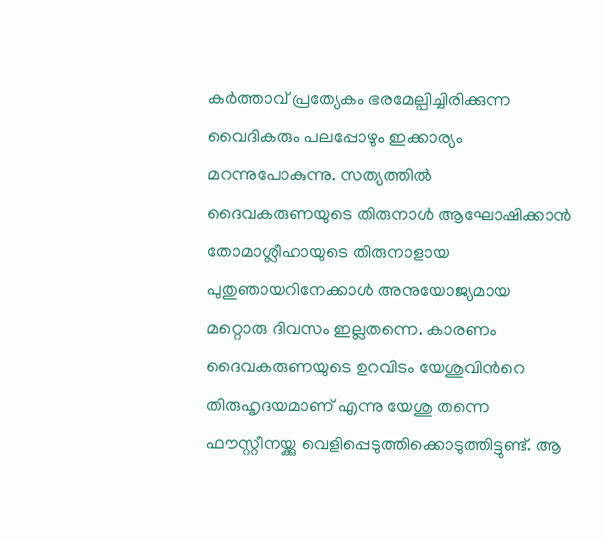കർത്താവ് പ്രത്യേകം ഭരമേല്പിച്ചിരിക്കുന്ന വൈദികരും പലപ്പോഴും ഇക്കാര്യം മറന്നുപോകുന്നു. സത്യത്തിൽ ദൈവകരുണയുടെ തിരുനാൾ ആഘോഷിക്കാൻ തോമാശ്ലീഹായുടെ തിരുനാളായ പുതുഞായറിനേക്കാൾ അനുയോജ്യമായ മറ്റൊരു ദിവസം ഇല്ലതന്നെ. കാരണം ദൈവകരുണയുടെ ഉറവിടം യേശുവിൻറെ തിരുഹൃദയമാണ് എന്നു യേശു തന്നെ ഫൗസ്റ്റീനയ്ക്കു വെളിപ്പെടുത്തിക്കൊടുത്തിട്ടുണ്ട്. ആ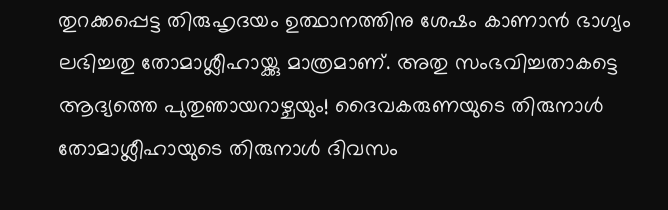തുറക്കപ്പെട്ട തിരുഹൃദയം ഉത്ഥാനത്തിനു ശേഷം കാണാൻ ഭാഗ്യം ലഭിച്ചതു തോമാശ്ലീഹായ്ക്കു മാത്രമാണ്. അതു സംഭവിച്ചതാകട്ടെ ആദ്യത്തെ പുതുഞായറാഴ്ചയും! ദൈവകരുണയുടെ തിരുനാൾ തോമാശ്ലീഹായുടെ തിരുനാൾ ദിവസം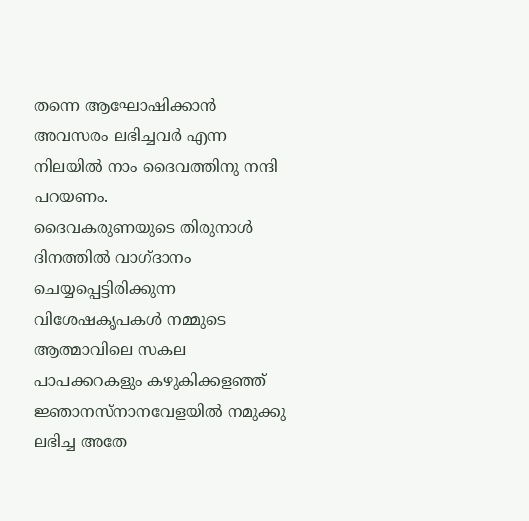തന്നെ ആഘോഷിക്കാൻ അവസരം ലഭിച്ചവർ എന്ന നിലയിൽ നാം ദൈവത്തിനു നന്ദി പറയണം.
ദൈവകരുണയുടെ തിരുനാൾ ദിനത്തിൽ വാഗ്ദാനം ചെയ്യപ്പെട്ടിരിക്കുന്ന വിശേഷകൃപകൾ നമ്മുടെ ആത്മാവിലെ സകല പാപക്കറകളും കഴുകിക്കളഞ്ഞ് ജ്ഞാനസ്നാനവേളയിൽ നമുക്കു ലഭിച്ച അതേ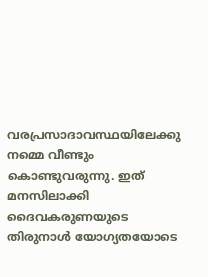വരപ്രസാദാവസ്ഥയിലേക്കു നമ്മെ വീണ്ടും കൊണ്ടുവരുന്നു. ഇത് മനസിലാക്കി ദൈവകരുണയുടെ തിരുനാൾ യോഗ്യതയോടെ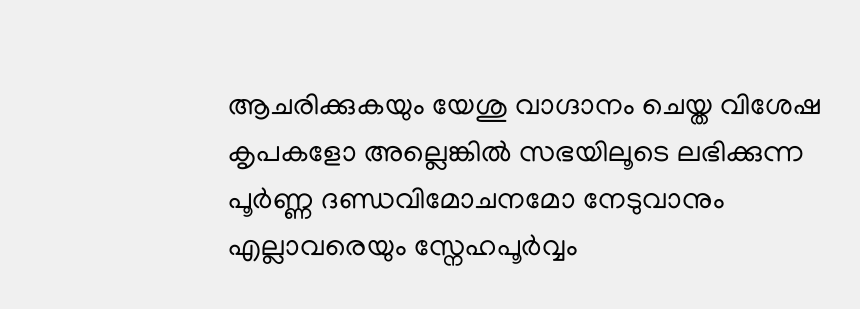ആചരിക്കുകയും യേശു വാഗ്ദാനം ചെയ്ത വിശേഷ കൃപകളോ അല്ലെങ്കിൽ സഭയിലൂടെ ലഭിക്കുന്ന പൂർണ്ണ ദണ്ഡവിമോചനമോ നേടുവാനും എല്ലാവരെയും സ്നേഹപൂർവ്വം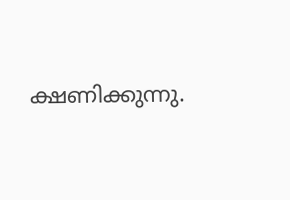ക്ഷണിക്കുന്നു.